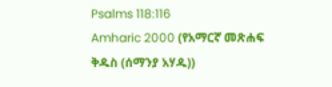Psalms 118:116
Amharic 2000 (የአማርኛ መጽሐፍ ቅዱስ (ሰማንያ አሃዱ))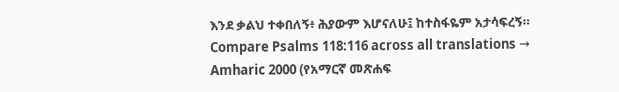እንደ ቃልህ ተቀበለኝ፥ ሕያውም እሆናለሁ፤ ከተስፋዬም አታሳፍረኝ።
Compare Psalms 118:116 across all translations →
Amharic 2000 (የአማርኛ መጽሐፍ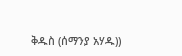ቅዱስ (ሰማንያ አሃዱ))